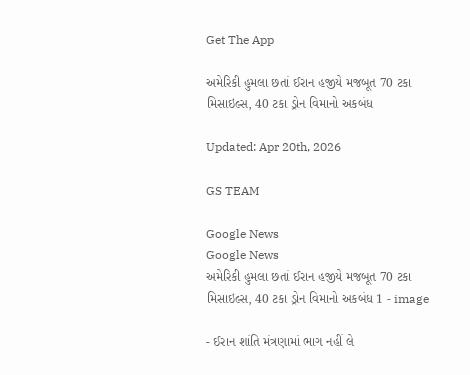Get The App

અમેરિકી હુમલા છતાં ઈરાન હજીયે મજબૂત 70 ટકા મિસાઇલ્સ, 40 ટકા ડ્રોન વિમાનો અકબંધ

Updated: Apr 20th, 2026

GS TEAM

Google News
Google News
અમેરિકી હુમલા છતાં ઈરાન હજીયે મજબૂત 70 ટકા મિસાઇલ્સ, 40 ટકા ડ્રોન વિમાનો અકબંધ 1 - image

- ઈરાન શાંતિ મંત્રણામાં ભાગ નહીં લે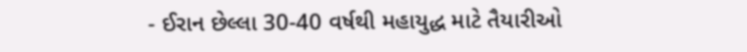- ઈરાન છેલ્લા 30-40 વર્ષથી મહાયુદ્ધ માટે તૈયારીઓ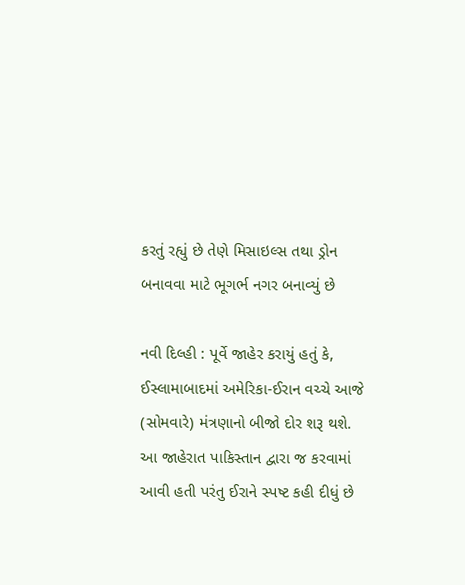કરતું રહ્યું છે તેણે મિસાઇલ્સ તથા ડ્રોન બનાવવા માટે ભૂગર્ભ નગર બનાવ્યું છે

નવી દિલ્હી : પૂર્વે જાહેર કરાયું હતું કે, ઈસ્લામાબાદમાં અમેરિકા-ઈરાન વચ્ચે આજે (સોમવારે) મંત્રણાનો બીજો દોર શરૂ થશે. આ જાહેરાત પાકિસ્તાન દ્વારા જ કરવામાં આવી હતી પરંતુ ઈરાને સ્પષ્ટ કહી દીધું છે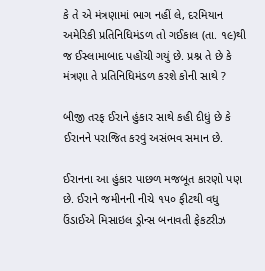કે તે એ મંત્રણામાં ભાગ નહીં લે, દરમિયાન અમેરિકી પ્રતિનિધિમંડળ તો ગઈકાલ (તા. ૧૯)થી જ ઈસ્લામાબાદ પહોંચી ગયું છે. પ્રશ્ન તે છે કે મંત્રણા તે પ્રતિનિધિમંડળ કરશે કોની સાથે ?

બીજી તરફ ઈરાને હુંકાર સાથે કહી દીધું છે કે ઈરાનને પરાજિત કરવું અસંભવ સમાન છે.

ઈરાનના આ હુંકાર પાછળ મજબૂત કારણો પણ છે. ઈરાને જમીનની નીચે ૧૫૦ ફીટથી વધુ ઉંડાઈએ મિસાઇલ ડ્રોન્સ બનાવતી ફેકટરીઝ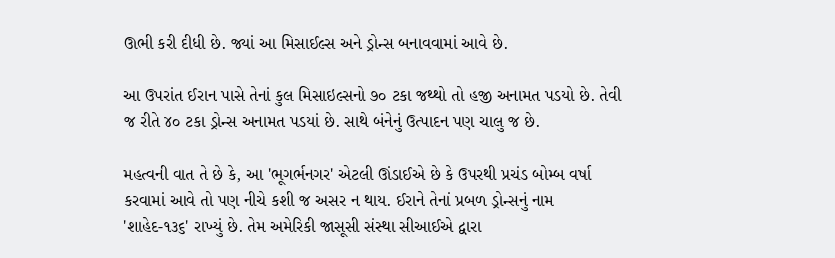ઊભી કરી દીધી છે. જ્યાં આ મિસાઈલ્સ અને ડ્રોન્સ બનાવવામાં આવે છે.

આ ઉપરાંત ઈરાન પાસે તેનાં કુલ મિસાઇલ્સનો ૭૦ ટકા જથ્થો તો હજી અનામત પડયો છે. તેવી જ રીતે ૪૦ ટકા ડ્રોન્સ અનામત પડયાં છે. સાથે બંનેનું ઉત્પાદન પણ ચાલુ જ છે.

મહત્વની વાત તે છે કે, આ 'ભૂગર્ભનગર' એટલી ઊંડાઈએ છે કે ઉપરથી પ્રચંડ બોમ્બ વર્ષા કરવામાં આવે તો પણ નીચે કશી જ અસર ન થાય. ઈરાને તેનાં પ્રબળ ડ્રોન્સનું નામ 'શાહેદ-૧૩૬' રાખ્યું છે. તેમ અમેરિકી જાસૂસી સંસ્થા સીઆઈએ દ્વારા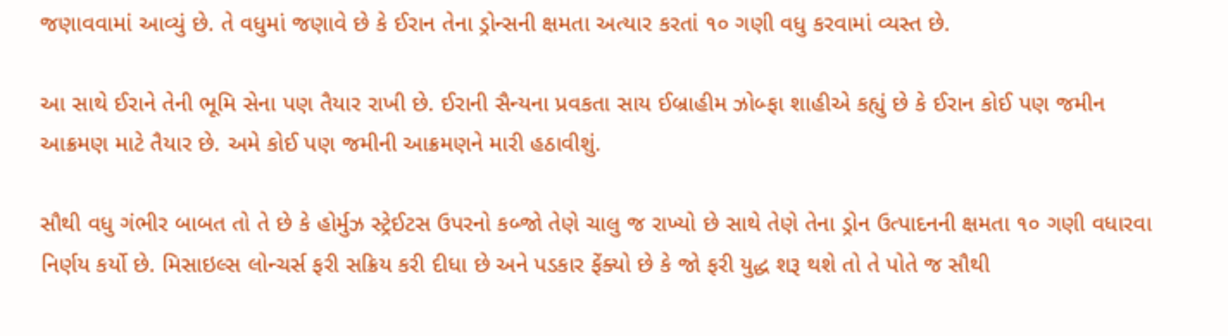જણાવવામાં આવ્યું છે. તે વધુમાં જણાવે છે કે ઈરાન તેના ડ્રોન્સની ક્ષમતા અત્યાર કરતાં ૧૦ ગણી વધુ કરવામાં વ્યસ્ત છે.

આ સાથે ઈરાને તેની ભૂમિ સેના પણ તૈયાર રાખી છે. ઈરાની સૈન્યના પ્રવકતા સાય ઈબ્રાહીમ ઝોબ્ફા શાહીએ કહ્યું છે કે ઈરાન કોઈ પણ જમીન આક્રમણ માટે તૈયાર છે. અમે કોઈ પણ જમીની આક્રમણને મારી હઠાવીશું.

સૌથી વધુ ગંભીર બાબત તો તે છે કે હોર્મુઝ સ્ટ્રેઈટસ ઉપરનો કબ્જો તેણે ચાલુ જ રાખ્યો છે સાથે તેણે તેના ડ્રોન ઉત્પાદનની ક્ષમતા ૧૦ ગણી વધારવા નિર્ણય કર્યો છે. મિસાઇલ્સ લોન્ચર્સ ફરી સક્રિય કરી દીધા છે અને પડકાર ફેંક્યો છે કે જો ફરી યુદ્ધ શરૂ થશે તો તે પોતે જ સૌથી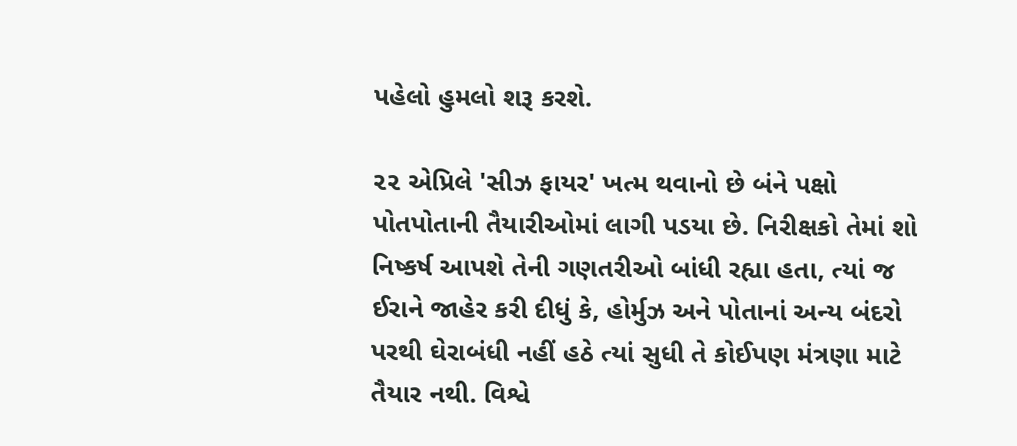પહેલો હુમલો શરૂ કરશે.

૨૨ એપ્રિલે 'સીઝ ફાયર' ખત્મ થવાનો છે બંને પક્ષો પોતપોતાની તૈયારીઓમાં લાગી પડયા છે. નિરીક્ષકો તેમાં શો નિષ્કર્ષ આપશે તેની ગણતરીઓ બાંધી રહ્યા હતા, ત્યાં જ ઈરાને જાહેર કરી દીધું કે, હોર્મુઝ અને પોતાનાં અન્ય બંદરો પરથી ઘેરાબંધી નહીં હઠે ત્યાં સુધી તે કોઈપણ મંત્રણા માટે તૈયાર નથી. વિશ્વે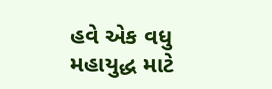હવે એક વધુ મહાયુદ્ધ માટે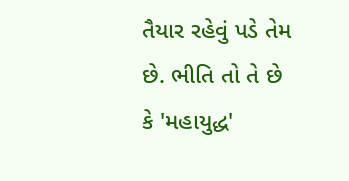તૈયાર રહેવું પડે તેમ છે. ભીતિ તો તે છે કે 'મહાયુદ્ધ'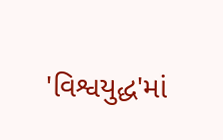'વિશ્વયુદ્ધ'માં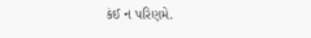કંઈ ન પરિણમે.